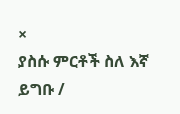×
ያስሱ ምርቶች ስለ እኛ ይግቡ /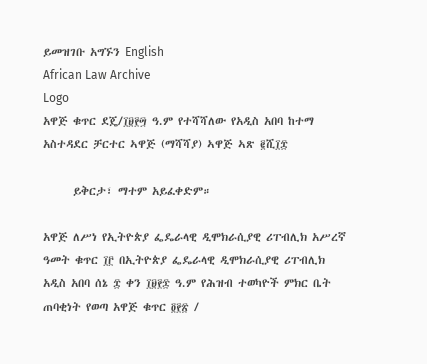ይመዝገቡ አግኙን English
African Law Archive
Logo
አዋጅ ቁጥር ደጄ/፲፱፻፵ ዓ.ም የተሻሻለው የአዲስ አበባ ከተማ አስተዳደር ቻርተር ኣዋጅ (ማሻሻያ) ኣዋጅ ኣጽ ፪ሺ፲፰

      ይቅርታ፣ ማተም አይፈቀድም።

አዋጅ ለሥነ የኢትዮጵያ ፌዴራላዊ ዲሞክራሲያዊ ሪፐብሊክ አሥረኛ ዓመት ቁጥር ፲፫ በኢትዮጵያ ፌዴራላዊ ዲሞክራሲያዊ ሪፐብሊክ አዲስ አበባ ሰኔ ፰ ቀን ፲፱፻፷ ዓ.ም የሕዝብ ተወካዮች ምክር ቤት ጠባቂነት የወጣ አዋጅ ቁጥር ፬፻፳ /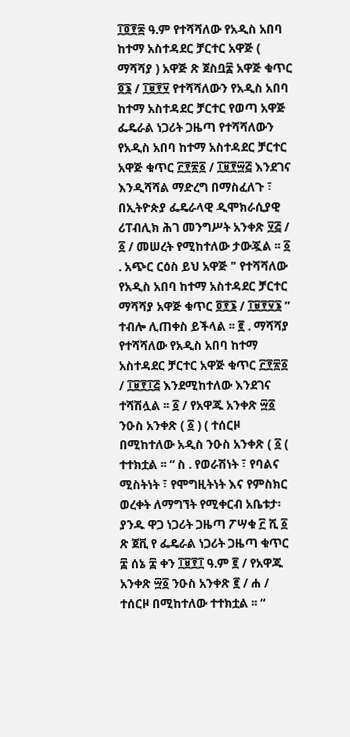፲፬፻፷ ዓ.ም የተሻሻለው የአዲስ አበባ ከተማ አስተዳደር ቻርተር አዋጅ ( ማሻሻያ ) አዋጅ ጽ ጀስቧ፰ አዋጅ ቁጥር ፬፮ / ፲፱፻፶ የተሻሻለውን የአዲስ አበባ ከተማ አስተዳደር ቻርተር የወጣ አዋጅ ፌዴራል ነጋሪት ጋዜጣ የተሻሻለውን የአዲስ አበባ ከተማ አስተዳደር ቻርተር አዋጅ ቁጥር ፫፻፳፩ / ፲፱፻፵፭ እንደገና እንዲሻሻል ማድረግ በማስፈለጉ ፣ በኢትዮጵያ ፌዴራላዊ ዲሞክራሲያዊ ሪፐብሊክ ሕገ መንግሥት አንቀጽ ፶፭ / ፩ / መሠረት የሚከተለው ታውጇል ፡፡ ፩ . አጭር ርዕስ ይህ አዋጅ " የተሻሻለው የአዲስ አበባ ከተማ አስተዳደር ቻርተር ማሻሻያ አዋጅ ቁጥር ፬፻፮ / ፲፱፻፶፮ ” ተብሎ ሊጠቀስ ይችላል ፡፡ ፪ . ማሻሻያ የተሻሻለው የአዲስ አበባ ከተማ አስተዳደር ቻርተር አዋጅ ቁጥር ፫፻፳፩ / ፲፱፻፲፭ እንደሚከተለው እንደገና ተሻሽሏል ፡፡ ፩ / የአዋጁ አንቀጽ ፵፩ ንዑስ አንቀጽ ( ፩ ) ( ተሰርዞ በሚከተለው አዲስ ንዑስ አንቀጽ ( ፩ ( ተተክቷል ፡፡ “ ስ . የወራሽነት ፣ የባልና ሚስትነት ፣ የሞግዚትነት እና የምስክር ወረቀት ለማግኘት የሚቀርብ አቤቱታ፡ ያንዱ ዋጋ ነጋሪት ጋዜጣ ፖሣቁ ፫ ሺ ፩ ጽ ጀቪ የ ፌዴራል ነጋሪት ጋዜጣ ቁጥር ፰ ሰኔ ፰ ቀን ፲፱፻፲ ዓ.ም ፪ / የአዋጁ አንቀጽ ፵፩ ንዑስ አንቀጽ ፪ / ሐ / ተሰርዞ በሚከተለው ተተክቷል ፡፡ “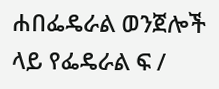ሐበፌዴራል ወንጀሎች ላይ የፌዴራል ፍ /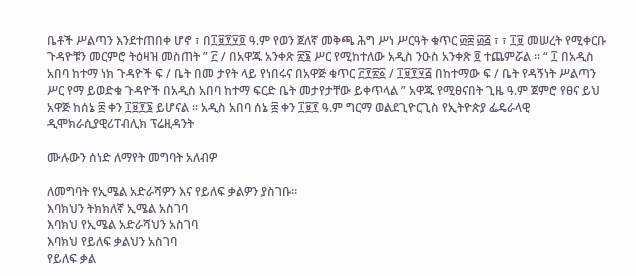ቤቶች ሥልጣን እንደተጠበቀ ሆኖ ፣ በ፲፱፻፶፬ ዓ.ም የወን ጀለኛ መቅጫ ሕግ ሥነ ሥርዓት ቁጥር ፴፰ ፴፭ ፣ ፣ ፲፱ መሠረት የሚቀርቡ ጉዳዮቹን መርምሮ ትዕዛዝ መስጠት ” ፫ / በአዋጁ አንቀጽ ፳፮ ሥር የሚከተለው አዲስ ንዑስ አንቀጽ ፬ ተጨምሯል ፡፡ “ ፲ በአዲስ አበባ ከተማ ነክ ጉዳዮች ፍ / ቤት በመ ታየት ላይ የነበሩና በአዋጅ ቁጥር ፫፻፳፩ / ፲፱፻፶፭ በከተማው ፍ / ቤት የዳኝነት ሥልጣን ሥር የማ ይወድቁ ጉዳዮች በአዲስ አበባ ከተማ ፍርድ ቤት መታየታቸው ይቀጥላል ” አዋጁ የሚፀናበት ጊዜ ዓ.ም ጀምሮ የፀና ይህ አዋጅ ከሰኔ ፰ ቀን ፲፱፻፮ ይሆናል ፡፡ አዲስ አበባ ሰኔ ፰ ቀን ፲፱፻ ዓ.ም ግርማ ወልደጊዮርጊስ የኢትዮጵያ ፌዴራላዊ ዲሞክራሲያዊሪፐብሊክ ፕሬዚዳንት

ሙሉውን ሰነድ ለማየት መግባት አለብዎ

ለመግባት የኢሜል አድራሻዎን እና የይለፍ ቃልዎን ያስገቡ።
እባክህን ትክክለኛ ኢሜል አስገባ
እባክህ የኢሜል አድራሻህን አስገባ
እባክህ የይለፍ ቃልህን አስገባ
የይለፍ ቃል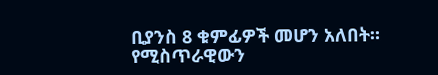ቢያንስ 8 ቁምፊዎች መሆን አለበት።
የሚስጥራዊውን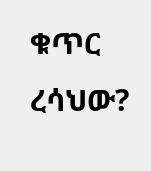ቁጥር ረሳህው?